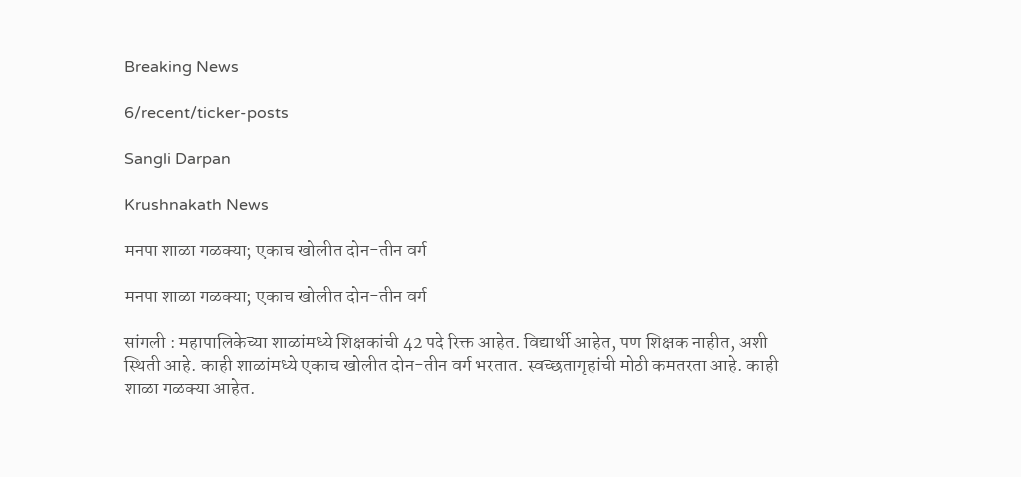Breaking News

6/recent/ticker-posts

Sangli Darpan

Krushnakath News

मनपा शाळा गळक्या; एकाच खोलीत दोन-तीन वर्ग

मनपा शाळा गळक्या; एकाच खोलीत दोन-तीन वर्ग

सांगली : महापालिकेच्या शाळांमध्ये शिक्षकांची 42 पदे रिक्त आहेत. विद्यार्थी आहेत, पण शिक्षक नाहीत, अशी स्थिती आहे. काही शाळांमध्ये एकाच खोलीत दोन-तीन वर्ग भरतात. स्वच्छतागृहांची मोठी कमतरता आहे. काही शाळा गळक्या आहेत.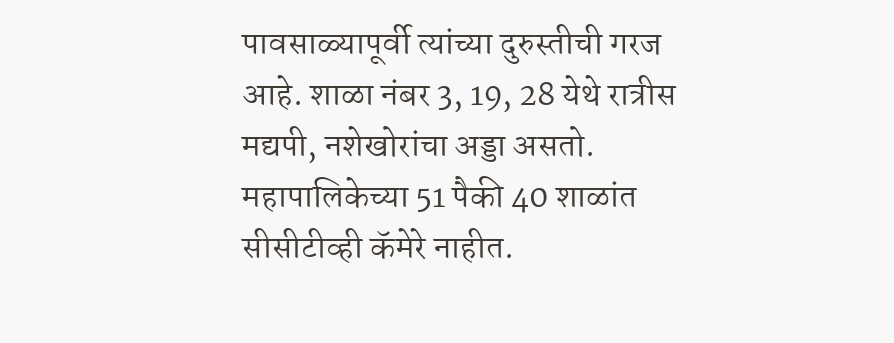पावसाळ्यापूर्वी त्यांच्या दुरुस्तीची गरज आहे. शाळा नंबर 3, 19, 28 येथे रात्रीस मद्यपी, नशेखोरांचा अड्डा असतो. महापालिकेच्या 51 पैकी 40 शाळांत सीसीटीव्ही कॅमेरे नाहीत.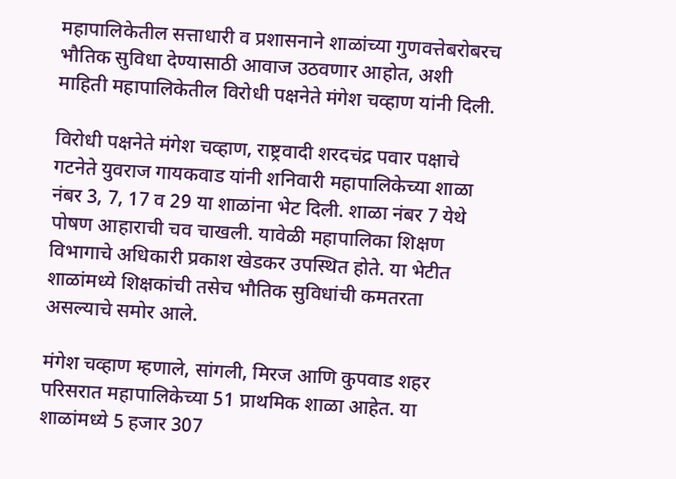महापालिकेतील सत्ताधारी व प्रशासनाने शाळांच्या गुणवत्तेबरोबरच भौतिक सुविधा देण्यासाठी आवाज उठवणार आहोत, अशी माहिती महापालिकेतील विरोधी पक्षनेते मंगेश चव्हाण यांनी दिली.

विरोधी पक्षनेते मंगेश चव्हाण, राष्ट्रवादी शरदचंद्र पवार पक्षाचे गटनेते युवराज गायकवाड यांनी शनिवारी महापालिकेच्या शाळा नंबर 3, 7, 17 व 29 या शाळांना भेट दिली. शाळा नंबर 7 येथे पोषण आहाराची चव चाखली. यावेळी महापालिका शिक्षण विभागाचे अधिकारी प्रकाश खेडकर उपस्थित होते. या भेटीत शाळांमध्ये शिक्षकांची तसेच भौतिक सुविधांची कमतरता असल्याचे समोर आले.

मंगेश चव्हाण म्हणाले, सांगली, मिरज आणि कुपवाड शहर परिसरात महापालिकेच्या 51 प्राथमिक शाळा आहेत. या शाळांमध्ये 5 हजार 307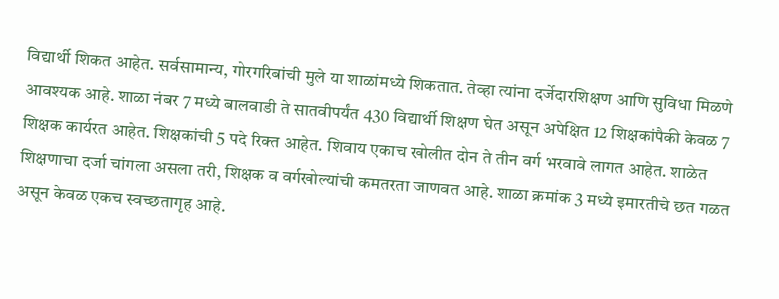विद्यार्थी शिकत आहेत. सर्वसामान्य, गोरगरिबांची मुले या शाळांमध्ये शिकतात. तेव्हा त्यांना दर्जेदारशिक्षण आणि सुविधा मिळणे आवश्यक आहे. शाळा नंबर 7 मध्ये बालवाडी ते सातवीपर्यंत 430 विद्यार्थी शिक्षण घेत असून अपेक्षित 12 शिक्षकांपैकी केवळ 7 शिक्षक कार्यरत आहेत. शिक्षकांची 5 पदे रिक्त आहेत. शिवाय एकाच खोलीत दोन ते तीन वर्ग भरवावे लागत आहेत. शाळेत शिक्षणाचा दर्जा चांगला असला तरी, शिक्षक व वर्गखोल्यांची कमतरता जाणवत आहे. शाळा क्रमांक 3 मध्ये इमारतीचे छत गळत असून केवळ एकच स्वच्छतागृह आहे.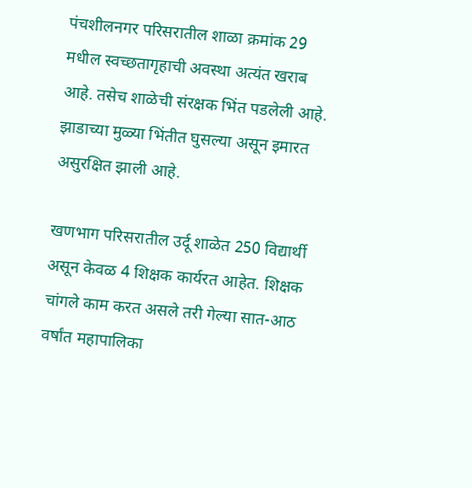पंचशीलनगर परिसरातील शाळा क्रमांक 29 मधील स्वच्छतागृहाची अवस्था अत्यंत खराब आहे. तसेच शाळेची संरक्षक भिंत पडलेली आहे. झाडाच्या मुळ्या भिंतीत घुसल्या असून इमारत असुरक्षित झाली आहे.

खणभाग परिसरातील उर्दू शाळेत 250 विद्यार्थी असून केवळ 4 शिक्षक कार्यरत आहेत. शिक्षक चांगले काम करत असले तरी गेल्या सात-आठ वर्षांत महापालिका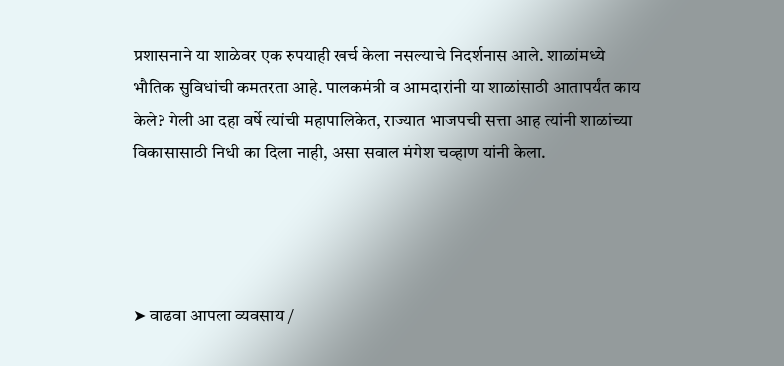प्रशासनाने या शाळेवर एक रुपयाही खर्च केला नसल्याचे निदर्शनास आले. शाळांमध्ये भौतिक सुविधांची कमतरता आहे. पालकमंत्री व आमदारांनी या शाळांसाठी आतापर्यंत काय केले? गेली आ दहा वर्षे त्यांची महापालिकेत, राज्यात भाजपची सत्ता आह त्यांनी शाळांच्या विकासासाठी निधी का दिला नाही, असा सवाल मंगेश चव्हाण यांनी केला.




➤ वाढवा आपला व्यवसाय /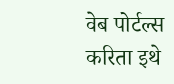वेब पोर्टल्स करिता इथे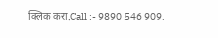क्लिक करा.Call :- 9890 546 909.